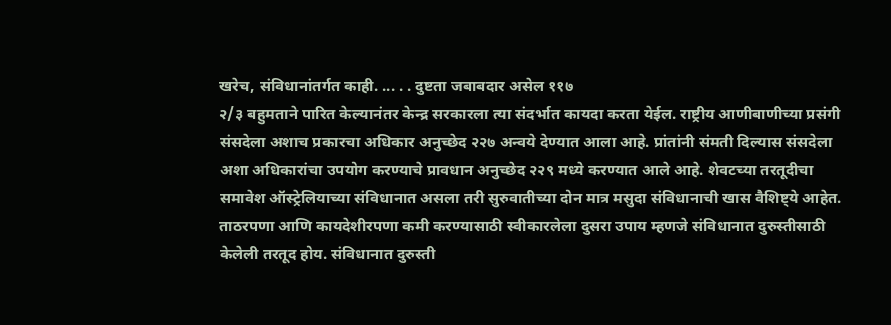खरेच, संविधानांतर्गत काही. ... . . दुष्टता जबाबदार असेल ११७
२/३ बहुमताने पारित केल्यानंतर केन्द्र सरकारला त्या संदर्भात कायदा करता येईल. राष्ट्रीय आणीबाणीच्या प्रसंगी संसदेला अशाच प्रकारचा अधिकार अनुच्छेद २२७ अन्वये देण्यात आला आहे. प्रांतांनी संमती दिल्यास संसदेला अशा अधिकारांचा उपयोग करण्याचे प्रावधान अनुच्छेद २२९ मध्ये करण्यात आले आहे. शेवटच्या तरतूदीचा समावेश ऑस्ट्रेलियाच्या संविधानात असला तरी सुरुवातीच्या दोन मात्र मसुदा संविधानाची खास वैशिष्ट्ये आहेत.
ताठरपणा आणि कायदेशीरपणा कमी करण्यासाठी स्वीकारलेला दुसरा उपाय म्हणजे संविधानात दुरुस्तीसाठी केलेली तरतूद होय. संविधानात दुरुस्ती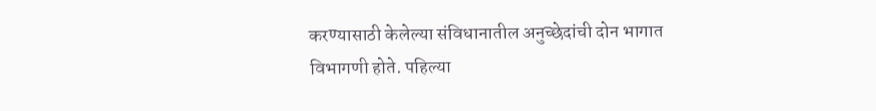करण्यासाठी केलेल्या संविधानातील अनुच्छेदांची दोन भागात विभागणी होते. पहिल्या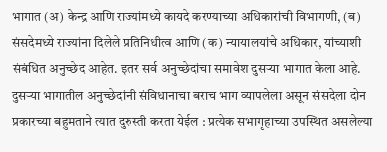भागात (अ) केन्द्र आणि राज्यांमध्ये कायदे करण्याच्या अधिकारांची विभागणी, (ब) संसदेमध्ये राज्यांना दिलेले प्रतिनिधीत्व आणि (क) न्यायालयांचे अधिकार, यांच्याशी संबंधित अनुच्छेद आहेत. इतर सर्व अनुच्छेदांचा समावेश दुसऱ्या भागात केला आहे. दुसऱ्या भागातील अनुच्छेदांनी संविधानाचा बराच भाग व्यापलेला असून संसदेला दोन प्रकारच्या बहुमताने त्यात दुरुस्ती करता येईल : प्रत्येक सभागृहाच्या उपस्थित असलेल्या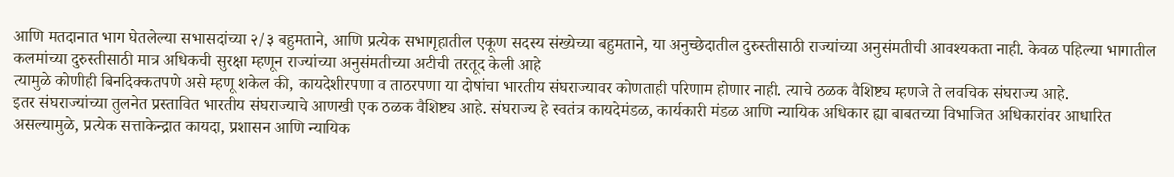आणि मतदानात भाग घेतलेल्या सभासदांच्या २/३ बहुमताने, आणि प्रत्येक सभागृहातील एकूण सदस्य संख्येच्या बहुमताने, या अनुच्छेदातील दुरुस्तीसाठी राज्यांच्या अनुसंमतीची आवश्यकता नाही. केवळ पहिल्या भागातील कलमांच्या दुरुस्तीसाठी मात्र अधिकची सुरक्षा म्हणून राज्यांच्या अनुसंमतीच्या अटीची तरतूद केली आहे
त्यामुळे कोणीही बिनदिक्कतपणे असे म्हणू शकेल की, कायदेशीरपणा व ताठरपणा या दोषांचा भारतीय संघराज्यावर कोणताही परिणाम होणार नाही. त्याचे ठळक वैशिष्ट्य म्हणजे ते लवचिक संघराज्य आहे.
इतर संघराज्यांच्या तुलनेत प्रस्तावित भारतीय संघराज्याचे आणखी एक ठळक वैशिष्ट्य आहे. संघराज्य हे स्वतंत्र कायदेमंडळ, कार्यकारी मंडळ आणि न्यायिक अधिकार ह्या बाबतच्या विभाजित अधिकारांवर आधारित असल्यामुळे, प्रत्येक सत्ताकेन्द्रात कायदा, प्रशासन आणि न्यायिक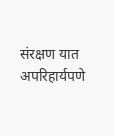संरक्षण यात अपरिहार्यपणे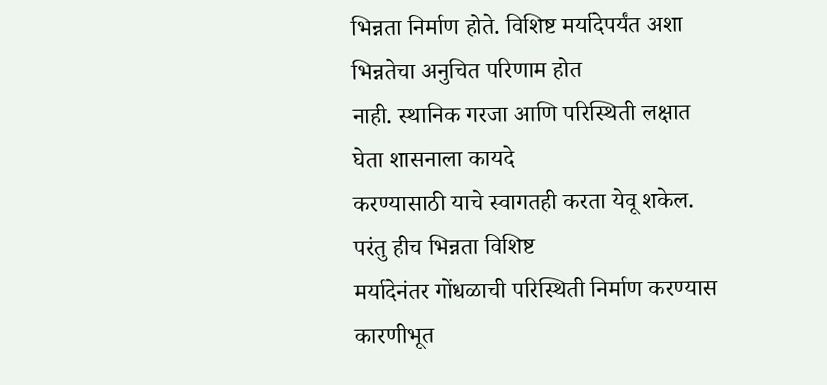भिन्नता निर्माण होते. विशिष्ट मर्यादेपर्यंत अशा भिन्नतेचा अनुचित परिणाम होत
नाही. स्थानिक गरजा आणि परिस्थिती लक्षात घेता शासनाला कायदे
करण्यासाठी याचे स्वागतही करता येवू शकेल. परंतु हीच भिन्नता विशिष्ट
मर्यादेनंतर गोंधळाची परिस्थिती निर्माण करण्यास कारणीभूत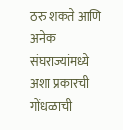ठरु शकते आणि
अनेक संघराज्यांमध्ये अशा प्रकारची गोंधळाची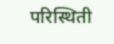परिस्थिती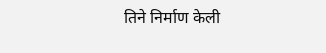तिने निर्माण केली